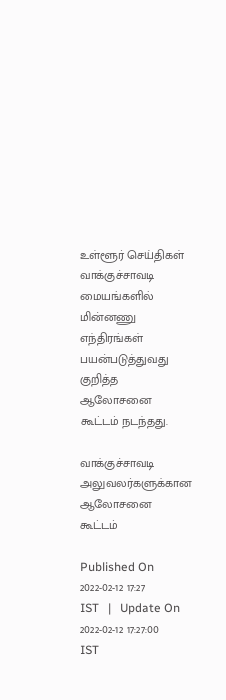உள்ளூர் செய்திகள்
வாக்குச்சாவடி மையங்களில் மின்னணு எந்திரங்கள் பயன்படுத்துவது குறித்த ஆலோசனை கூட்டம் நடந்தது.

வாக்குச்சாவடி அலுவலர்களுக்கான ஆலோசனை கூட்டம்

Published On 2022-02-12 17:27 IST   |   Update On 2022-02-12 17:27:00 IST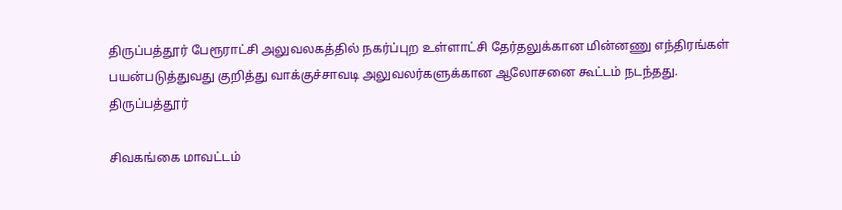திருப்பத்தூர் பேரூராட்சி அலுவலகத்தில் நகர்ப்புற உள்ளாட்சி தேர்தலுக்கான மின்னணு எந்திரங்கள் பயன்படுத்துவது குறித்து வாக்குச்சாவடி அலுவலர்களுக்கான ஆலோசனை கூட்டம் நடந்தது.
திருப்பத்தூர்

சிவகங்கை மாவட்டம்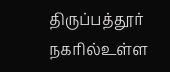திருப்பத்தூர் நகரில்உள்ள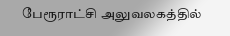பேரூராட்சி அலுவலகத்தில்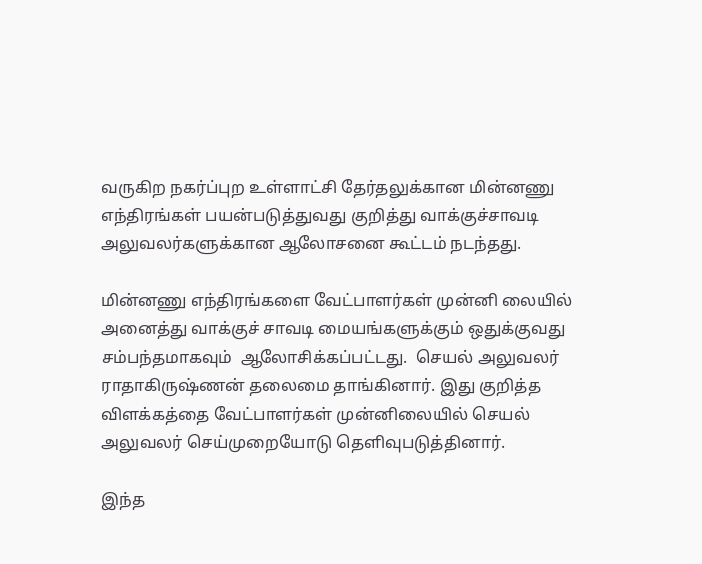வருகிற நகர்ப்புற உள்ளாட்சி தேர்தலுக்கான மின்னணு எந்திரங்கள் பயன்படுத்துவது குறித்து வாக்குச்சாவடி அலுவலர்களுக்கான ஆலோசனை கூட்டம் நடந்தது.

மின்னணு எந்திரங்களை வேட்பாளர்கள் முன்னி லையில் அனைத்து வாக்குச் சாவடி மையங்களுக்கும் ஒதுக்குவது சம்பந்தமாகவும்  ஆலோசிக்கப்பட்டது.  செயல் அலுவலர் ராதாகிருஷ்ணன் தலைமை தாங்கினார். இது குறித்த விளக்கத்தை வேட்பாளர்கள் முன்னிலையில் செயல் அலுவலர் செய்முறையோடு தெளிவுபடுத்தினார்.

இந்த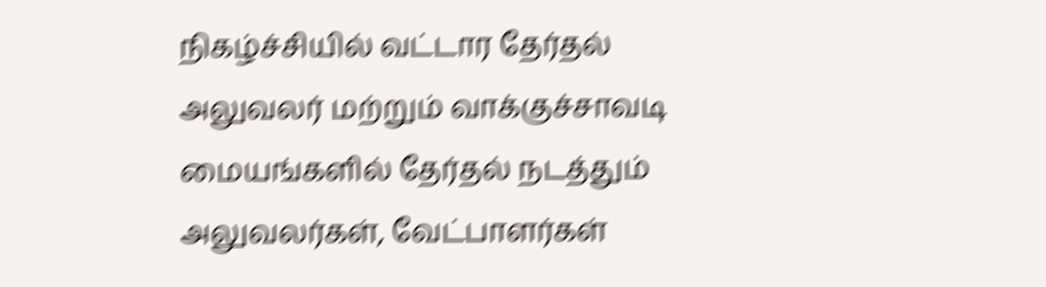நிகழ்ச்சியில் வட்டார தேர்தல் அலுவலர் மற்றும் வாக்குச்சாவடி மையங்களில் தேர்தல் நடத்தும் அலுவலர்கள், வேட்பாளர்கள்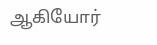ஆகியோர்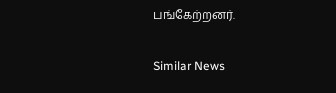பங்கேற்றனர்.

Similar News